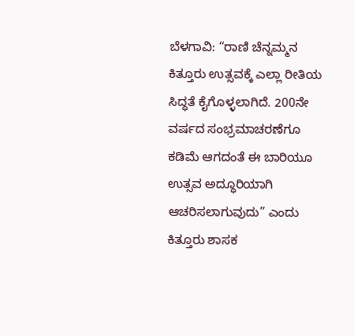ಬೆಳಗಾವಿ: “ರಾಣಿ ಚೆನ್ನಮ್ಮನ ಕಿತ್ತೂರು ಉತ್ಸವಕ್ಕೆ ಎಲ್ಲಾ ರೀತಿಯ ಸಿದ್ಧತೆ ಕೈಗೊಳ್ಳಲಾಗಿದೆ. 200ನೇ ವರ್ಷದ ಸಂಭ್ರಮಾಚರಣೆಗೂ ಕಡಿಮೆ ಆಗದಂತೆ ಈ ಬಾರಿಯೂ ಉತ್ಸವ ಅದ್ಧೂರಿಯಾಗಿ ಆಚರಿಸಲಾಗುವುದು” ಎಂದು ಕಿತ್ತೂರು ಶಾಸಕ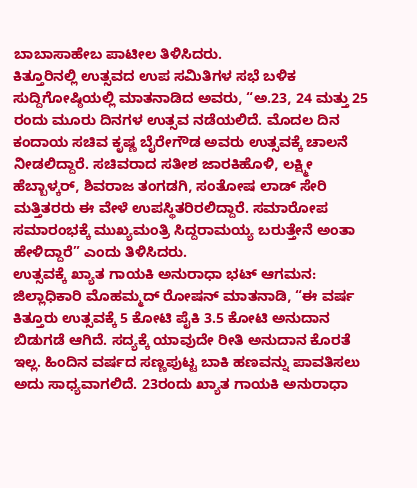ಬಾಬಾಸಾಹೇಬ ಪಾಟೀಲ ತಿಳಿಸಿದರು.
ಕಿತ್ತೂರಿನಲ್ಲಿ ಉತ್ಸವದ ಉಪ ಸಮಿತಿಗಳ ಸಭೆ ಬಳಿಕ ಸುದ್ದಿಗೋಷ್ಠಿಯಲ್ಲಿ ಮಾತನಾಡಿದ ಅವರು, “ಅ.23, 24 ಮತ್ತು 25 ರಂದು ಮೂರು ದಿನಗಳ ಉತ್ಸವ ನಡೆಯಲಿದೆ. ಮೊದಲ ದಿನ ಕಂದಾಯ ಸಚಿವ ಕೃಷ್ಣ ಬೈರೇಗೌಡ ಅವರು ಉತ್ಸವಕ್ಕೆ ಚಾಲನೆ ನೀಡಲಿದ್ದಾರೆ. ಸಚಿವರಾದ ಸತೀಶ ಜಾರಕಿಹೊಳಿ, ಲಕ್ಷ್ಮೀ ಹೆಬ್ಬಾಳ್ಕರ್, ಶಿವರಾಜ ತಂಗಡಗಿ, ಸಂತೋಷ ಲಾಡ್ ಸೇರಿ ಮತ್ತಿತರರು ಈ ವೇಳೆ ಉಪಸ್ಥಿತರಿರಲಿದ್ದಾರೆ. ಸಮಾರೋಪ ಸಮಾರಂಭಕ್ಕೆ ಮುಖ್ಯಮಂತ್ರಿ ಸಿದ್ದರಾಮಯ್ಯ ಬರುತ್ತೇನೆ ಅಂತಾ ಹೇಳಿದ್ದಾರೆ” ಎಂದು ತಿಳಿಸಿದರು.
ಉತ್ಸವಕ್ಕೆ ಖ್ಯಾತ ಗಾಯಕಿ ಅನುರಾಧಾ ಭಟ್ ಆಗಮನ: ಜಿಲ್ಲಾಧಿಕಾರಿ ಮೊಹಮ್ಮದ್ ರೋಷನ್ ಮಾತನಾಡಿ, “ಈ ವರ್ಷ ಕಿತ್ತೂರು ಉತ್ಸವಕ್ಕೆ 5 ಕೋಟಿ ಪೈಕಿ 3.5 ಕೋಟಿ ಅನುದಾನ ಬಿಡುಗಡೆ ಆಗಿದೆ. ಸದ್ಯಕ್ಕೆ ಯಾವುದೇ ರೀತಿ ಅನುದಾನ ಕೊರತೆ ಇಲ್ಲ. ಹಿಂದಿನ ವರ್ಷದ ಸಣ್ಣಪುಟ್ಟ ಬಾಕಿ ಹಣವನ್ನು ಪಾವತಿಸಲು ಅದು ಸಾಧ್ಯವಾಗಲಿದೆ. 23ರಂದು ಖ್ಯಾತ ಗಾಯಕಿ ಅನುರಾಧಾ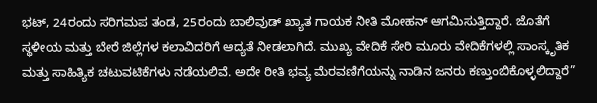ಭಟ್, 24ರಂದು ಸರಿಗಮಪ ತಂಡ, 25ರಂದು ಬಾಲಿವುಡ್ ಖ್ಯಾತ ಗಾಯಕ ನೀತಿ ಮೋಹನ್ ಆಗಮಿಸುತ್ತಿದ್ದಾರೆ. ಜೊತೆಗೆ ಸ್ಥಳೀಯ ಮತ್ತು ಬೇರೆ ಜಿಲ್ಲೆಗಳ ಕಲಾವಿದರಿಗೆ ಆದ್ಯತೆ ನೀಡಲಾಗಿದೆ. ಮುಖ್ಯ ವೇದಿಕೆ ಸೇರಿ ಮೂರು ವೇದಿಕೆಗಳಲ್ಲಿ ಸಾಂಸ್ಕೃತಿಕ ಮತ್ತು ಸಾಹಿತ್ಯಿಕ ಚಟುವಟಿಕೆಗಳು ನಡೆಯಲಿವೆ. ಅದೇ ರೀತಿ ಭವ್ಯ ಮೆರವಣಿಗೆಯನ್ನು ನಾಡಿನ ಜನರು ಕಣ್ತುಂಬಿಕೊಳ್ಳಲಿದ್ದಾರೆ”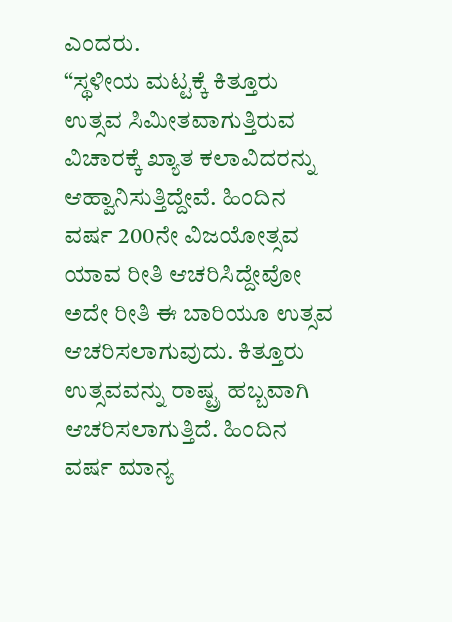ಎಂದರು.
“ಸ್ಥಳೀಯ ಮಟ್ಟಕ್ಕೆ ಕಿತ್ತೂರು ಉತ್ಸವ ಸಿಮೀತವಾಗುತ್ತಿರುವ ವಿಚಾರಕ್ಕೆ ಖ್ಯಾತ ಕಲಾವಿದರನ್ನು ಆಹ್ವಾನಿಸುತ್ತಿದ್ದೇವೆ. ಹಿಂದಿನ ವರ್ಷ 200ನೇ ವಿಜಯೋತ್ಸವ ಯಾವ ರೀತಿ ಆಚರಿಸಿದ್ದೇವೋ ಅದೇ ರೀತಿ ಈ ಬಾರಿಯೂ ಉತ್ಸವ ಆಚರಿಸಲಾಗುವುದು. ಕಿತ್ತೂರು ಉತ್ಸವವನ್ನು ರಾಷ್ಟ್ರ ಹಬ್ಬವಾಗಿ ಆಚರಿಸಲಾಗುತ್ತಿದೆ. ಹಿಂದಿನ ವರ್ಷ ಮಾನ್ಯ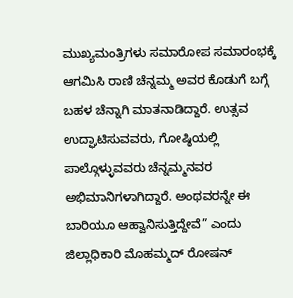ಮುಖ್ಯಮಂತ್ರಿಗಳು ಸಮಾರೋಪ ಸಮಾರಂಭಕ್ಕೆ ಆಗಮಿಸಿ ರಾಣಿ ಚೆನ್ನಮ್ಮ ಅವರ ಕೊಡುಗೆ ಬಗ್ಗೆ ಬಹಳ ಚೆನ್ನಾಗಿ ಮಾತನಾಡಿದ್ದಾರೆ. ಉತ್ಸವ ಉದ್ಘಾಟಿಸುವವರು, ಗೋಷ್ಠಿಯಲ್ಲಿ ಪಾಲ್ಗೊಳ್ಳುವವರು ಚೆನ್ನಮ್ಮನವರ ಅಭಿಮಾನಿಗಳಾಗಿದ್ದಾರೆ. ಅಂಥವರನ್ನೇ ಈ ಬಾರಿಯೂ ಆಹ್ವಾನಿಸುತ್ತಿದ್ದೇವೆ” ಎಂದು ಜಿಲ್ಲಾಧಿಕಾರಿ ಮೊಹಮ್ಮದ್ ರೋಷನ್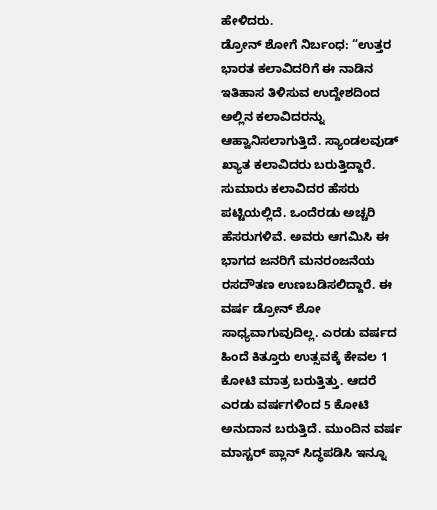ಹೇಳಿದರು.
ಡ್ರೋನ್ ಶೋಗೆ ನಿರ್ಬಂಧ: “ಉತ್ತರ ಭಾರತ ಕಲಾವಿದರಿಗೆ ಈ ನಾಡಿನ ಇತಿಹಾಸ ತಿಳಿಸುವ ಉದ್ದೇಶದಿಂದ ಅಲ್ಲಿನ ಕಲಾವಿದರನ್ನು ಆಹ್ವಾನಿಸಲಾಗುತ್ತಿದೆ. ಸ್ಯಾಂಡಲವುಡ್ ಖ್ಯಾತ ಕಲಾವಿದರು ಬರುತ್ತಿದ್ದಾರೆ. ಸುಮಾರು ಕಲಾವಿದರ ಹೆಸರು ಪಟ್ಟಿಯಲ್ಲಿದೆ. ಒಂದೆರಡು ಅಚ್ಚರಿ ಹೆಸರುಗಳಿವೆ. ಅವರು ಆಗಮಿಸಿ ಈ ಭಾಗದ ಜನರಿಗೆ ಮನರಂಜನೆಯ ರಸದೌತಣ ಉಣಬಡಿಸಲಿದ್ದಾರೆ. ಈ ವರ್ಷ ಡ್ರೋನ್ ಶೋ ಸಾಧ್ಯವಾಗುವುದಿಲ್ಲ. ಎರಡು ವರ್ಷದ ಹಿಂದೆ ಕಿತ್ತೂರು ಉತ್ಸವಕ್ಕೆ ಕೇವಲ 1 ಕೋಟಿ ಮಾತ್ರ ಬರುತ್ತಿತ್ತು. ಆದರೆ ಎರಡು ವರ್ಷಗಳಿಂದ 5 ಕೋಟಿ ಅನುದಾನ ಬರುತ್ತಿದೆ. ಮುಂದಿನ ವರ್ಷ ಮಾಸ್ಟರ್ ಪ್ಲಾನ್ ಸಿದ್ಧಪಡಿಸಿ ಇನ್ನೂ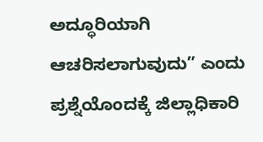ಅದ್ಧೂರಿಯಾಗಿ ಆಚರಿಸಲಾಗುವುದು” ಎಂದು ಪ್ರಶ್ನೆಯೊಂದಕ್ಕೆ ಜಿಲ್ಲಾಧಿಕಾರಿ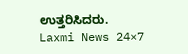ಉತ್ತರಿಸಿದರು.
Laxmi News 24×7